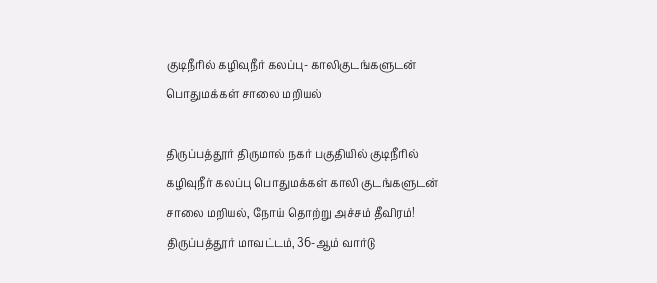குடிநீரில் கழிவுநீர் கலப்பு- காலிகுடங்களுடன் பொதுமக்கள் சாலை மறியல்

திருப்பத்தூர் திருமால் நகர் பகுதியில் குடிநீரில் கழிவுநீர் கலப்பு பொதுமக்கள் காலி குடங்களுடன் சாலை மறியல், நோய் தொற்று அச்சம் தீவிரம்! திருப்பத்தூர் மாவட்டம், 36-ஆம் வார்டு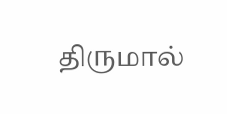திருமால்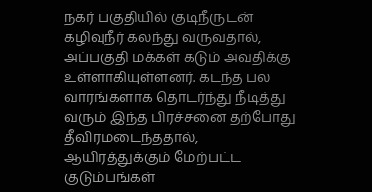நகர் பகுதியில் குடிநீருடன் கழிவுநீர் கலந்து வருவதால், அப்பகுதி மக்கள் கடும் அவதிக்கு உள்ளாகியுள்ளனர். கடந்த பல வாரங்களாக தொடர்ந்து நீடித்து வரும் இந்த பிரச்சனை தற்போது தீவிரமடைந்ததால், ஆயிரத்துக்கும் மேற்பட்ட குடும்பங்கள்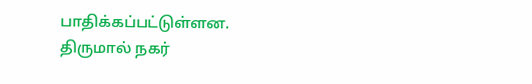பாதிக்கப்பட்டுள்ளன. திருமால் நகர்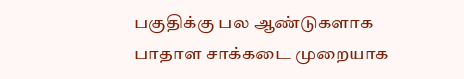பகுதிக்கு பல ஆண்டுகளாக பாதாள சாக்கடை முறையாக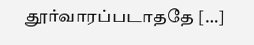தூர்வாரப்படாததே […]